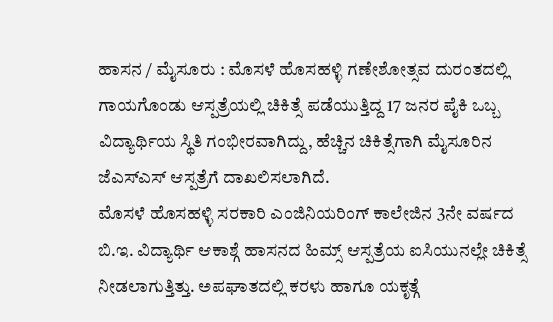ಹಾಸನ / ಮೈಸೂರು : ಮೊಸಳೆ ಹೊಸಹಳ್ಳಿ ಗಣೇಶೋತ್ಸವ ದುರಂತದಲ್ಲಿ ಗಾಯಗೊಂಡು ಆಸ್ಪತ್ರೆಯಲ್ಲಿ ಚಿಕಿತ್ಸೆ ಪಡೆಯುತ್ತಿದ್ದ 17 ಜನರ ಪೈಕಿ ಒಬ್ಬ ವಿದ್ಯಾರ್ಥಿಯ ಸ್ಥಿತಿ ಗಂಭೀರವಾಗಿದ್ದು, ಹೆಚ್ಚಿನ ಚಿಕಿತ್ಸೆಗಾಗಿ ಮೈಸೂರಿನ ಜೆಎಸ್ಎಸ್ ಆಸ್ಪತ್ರೆಗೆ ದಾಖಲಿಸಲಾಗಿದೆ.
ಮೊಸಳೆ ಹೊಸಹಳ್ಳಿ ಸರಕಾರಿ ಎಂಜಿನಿಯರಿಂಗ್ ಕಾಲೇಜಿನ 3ನೇ ವರ್ಷದ ಬಿ.ಇ. ವಿದ್ಯಾರ್ಥಿ ಆಕಾಶ್ಗೆ ಹಾಸನದ ಹಿಮ್ಸ್ ಆಸ್ಪತ್ರೆಯ ಐಸಿಯುನಲ್ಲೇ ಚಿಕಿತ್ಸೆ ನೀಡಲಾಗುತ್ತಿತ್ತು. ಅಪಘಾತದಲ್ಲಿ ಕರಳು ಹಾಗೂ ಯಕೃತ್ಗೆ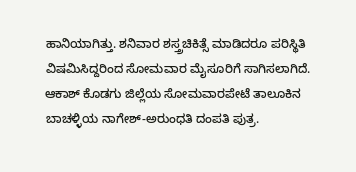ಹಾನಿಯಾಗಿತ್ತು. ಶನಿವಾರ ಶಸ್ತ್ರಚಿಕಿತ್ಸೆ ಮಾಡಿದರೂ ಪರಿಸ್ಥಿತಿ ವಿಷಮಿಸಿದ್ದರಿಂದ ಸೋಮವಾರ ಮೈಸೂರಿಗೆ ಸಾಗಿಸಲಾಗಿದೆ. ಆಕಾಶ್ ಕೊಡಗು ಜಿಲ್ಲೆಯ ಸೋಮವಾರಪೇಟೆ ತಾಲೂಕಿನ ಬಾಚಳ್ಳಿಯ ನಾಗೇಶ್-ಅರುಂಧತಿ ದಂಪತಿ ಪುತ್ರ.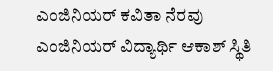ಎಂಜಿನಿಯರ್ ಕವಿತಾ ನೆರವು
ಎಂಜಿನಿಯರ್ ವಿದ್ಯಾರ್ಥಿ ಆಕಾಶ್ ಸ್ಥಿತಿ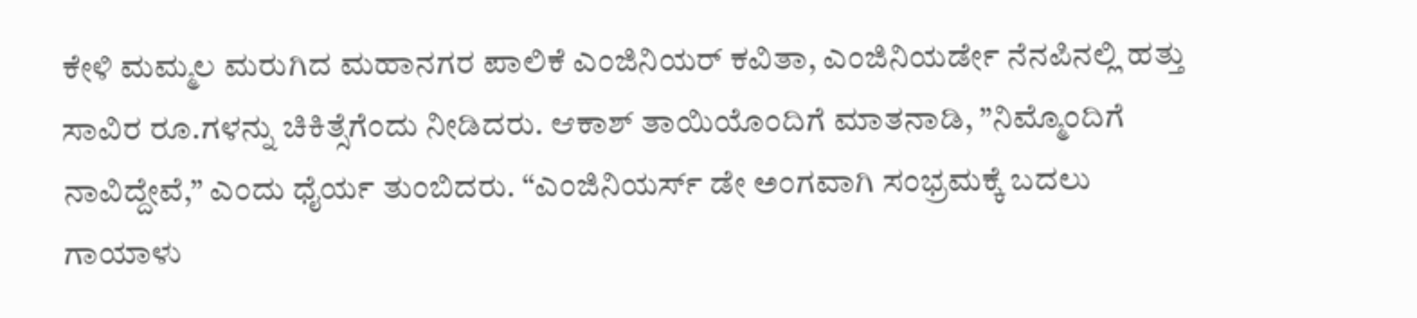ಕೇಳಿ ಮಮ್ಮಲ ಮರುಗಿದ ಮಹಾನಗರ ಪಾಲಿಕೆ ಎಂಜಿನಿಯರ್ ಕವಿತಾ, ಎಂಜಿನಿಯರ್ಡೇ ನೆನಪಿನಲ್ಲಿ ಹತ್ತು ಸಾವಿರ ರೂ.ಗಳನ್ನು ಚಿಕಿತ್ಸೆಗೆಂದು ನೀಡಿದರು. ಆಕಾಶ್ ತಾಯಿಯೊಂದಿಗೆ ಮಾತನಾಡಿ, ”ನಿಮ್ಮೊಂದಿಗೆ ನಾವಿದ್ದೇವೆ,” ಎಂದು ಧೈರ್ಯ ತುಂಬಿದರು. “ಎಂಜಿನಿಯರ್ಸ್ ಡೇ ಅಂಗವಾಗಿ ಸಂಭ್ರಮಕ್ಕೆ ಬದಲು ಗಾಯಾಳು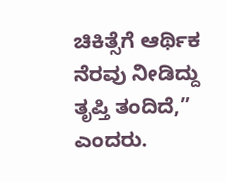ಚಿಕಿತ್ಸೆಗೆ ಆರ್ಥಿಕ ನೆರವು ನೀಡಿದ್ದು ತೃಪ್ತಿ ತಂದಿದೆ,” ಎಂದರು.